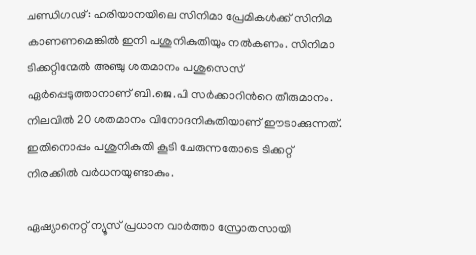ചണ്ഡിഗഢ്: ഹരിയാനയിലെ സിനിമാ പ്രേമികള്‍ക്ക് സിനിമ കാണണമെങ്കില്‍ ഇനി പശുനികുതിയും നല്‍കണം. സിനിമാ ടിക്കറ്റിന്മേല്‍ അഞ്ചു ശതമാനം പശുസെസ് ഏര്‍പ്പെടുത്താനാണ് ബി.ജെ.പി സര്‍ക്കാറിന്‍റെ തീരുമാനം. നിലവില്‍ 20 ശതമാനം വിനോദനികുതിയാണ് ഈടാക്കുന്നത്. ഇതിനൊപ്പം പശുനികുതി കൂടി ചേരുന്നതോടെ ടിക്കറ്റ് നിരക്കില്‍ വര്‍ധനയുണ്ടാകും.

ഏഷ്യാനെറ്റ് ന്യൂസ് പ്രധാന വാർത്താ സ്രോതസായി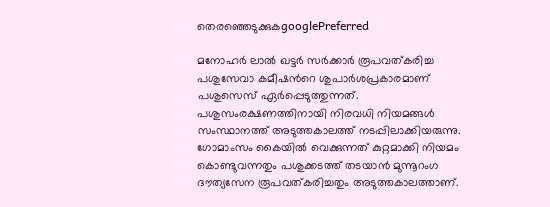തെരഞ്ഞെടുക്കുകgooglePreferred

മനോഹര്‍ ലാല്‍ ഖട്ടര്‍ സര്‍ക്കാര്‍ രൂപവത്കരിച്ച പശുസേവാ കമീഷന്‍റെ ശുപാര്‍ശപ്രകാരമാണ് പശുസെസ് ഏര്‍പ്പെടുത്തുന്നത്. പശുസംരക്ഷണത്തിനായി നിരവധി നിയമങ്ങള്‍ സംസ്ഥാനത്ത് അടുത്തകാലത്ത് നടപ്പിലാക്കിയരുന്നു. ഗോമാംസം കൈയില്‍ വെക്കുന്നത് കുറ്റമാക്കി നിയമം കൊണ്ടുവന്നതും പശുക്കടത്ത് തടയാന്‍ മുന്നൂറംഗ ദൗത്യസേന രൂപവത്കരിച്ചതും അടുത്തകാലത്താണ്.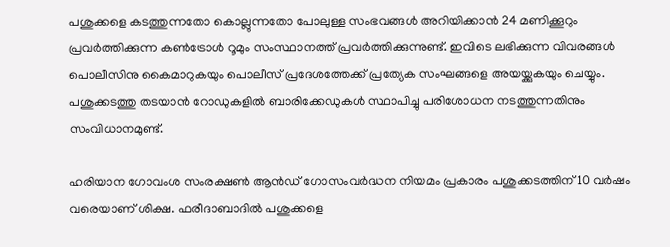പശുക്കളെ കടത്തുന്നതോ കൊല്ലുന്നതോ പോലുള്ള സംഭവങ്ങൾ അറിയിക്കാൻ 24 മണിക്കൂറും പ്രവർത്തിക്കുന്ന കണ്‍ട്രോൾ റൂമും സംസ്ഥാനത്ത് പ്രവര്‍ത്തിക്കുന്നുണ്ട്. ഇവിടെ ലഭിക്കുന്ന വിവരങ്ങൾ പൊലീസിനു കൈമാറുകയും പൊലീസ് പ്രദേശത്തേക്ക് പ്രത്യേക സംഘങ്ങളെ അയയ്ക്കുകയും ചെയ്യും. പശുക്കടത്തു തടയാന്‍ റോഡുകളിൽ ബാരിക്കേഡുകൾ സ്ഥാപിച്ചു പരിശോധന നടത്തുന്നതിനും സംവിധാനമുണ്ട്.

ഹരിയാന ഗോവംശ സംരക്ഷൺ ആൻഡ് ഗോസംവർദ്ധന നിയമം പ്രകാരം പശുക്കടത്തിന് 10 വർഷം വരെയാണ് ശിക്ഷ. ഫരീദാബാദിൽ പശുക്കളെ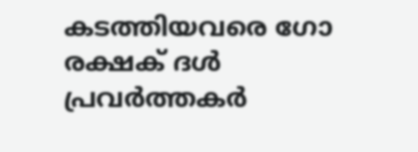കടത്തിയവരെ ഗോ രക്ഷക് ദൾ പ്രവർത്തകർ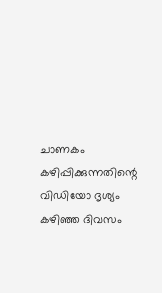ചാണകം കഴിപ്പിക്കുന്നതിന്റെ വിഡിയോ ദൃശ്യം കഴിഞ്ഞ ദിവസം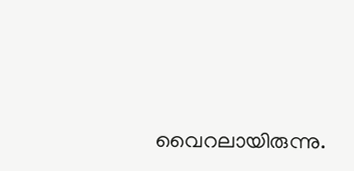വൈറലായിരുന്നു.